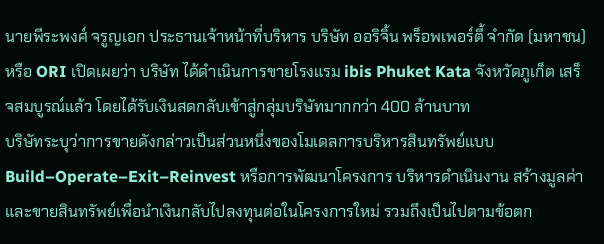นายพีระพงศ์ จรูญเอก ประธานเจ้าหน้าที่บริหาร บริษัท ออริจิ้น พร็อพเพอร์ตี้ จำกัด (มหาชน) หรือ ORI เปิดเผยว่า บริษัท ได้ดำเนินการขายโรงแรม ibis Phuket Kata จังหวัดภูเก็ต เสร็จสมบูรณ์แล้ว โดยได้รับเงินสดกลับเข้าสู่กลุ่มบริษัทมากกว่า 400 ล้านบาท
บริษัทระบุว่าการขายดังกล่าวเป็นส่วนหนึ่งของโมเดลการบริหารสินทรัพย์แบบ Build–Operate–Exit–Reinvest หรือการพัฒนาโครงการ บริหารดำเนินงาน สร้างมูลค่า และขายสินทรัพย์เพื่อนำเงินกลับไปลงทุนต่อในโครงการใหม่ รวมถึงเป็นไปตามข้อตก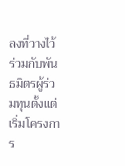ลงที่วางไว้ร่วมกับพันธมิตรผู้ร่วมทุนตั้งแต่เริ่มโครงการ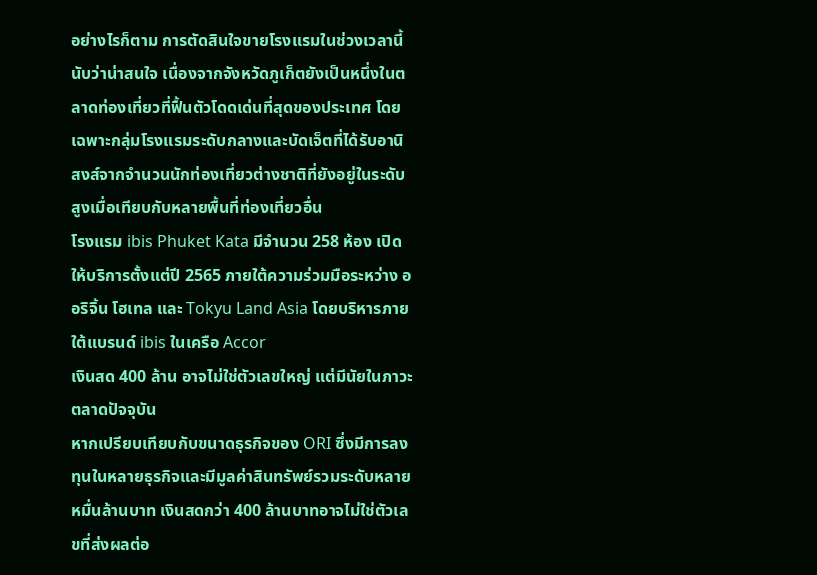อย่างไรก็ตาม การตัดสินใจขายโรงแรมในช่วงเวลานี้นับว่าน่าสนใจ เนื่องจากจังหวัดภูเก็ตยังเป็นหนึ่งในตลาดท่องเที่ยวที่ฟื้นตัวโดดเด่นที่สุดของประเทศ โดยเฉพาะกลุ่มโรงแรมระดับกลางและบัดเจ็ตที่ได้รับอานิสงส์จากจำนวนนักท่องเที่ยวต่างชาติที่ยังอยู่ในระดับสูงเมื่อเทียบกับหลายพื้นที่ท่องเที่ยวอื่น
โรงแรม ibis Phuket Kata มีจำนวน 258 ห้อง เปิดให้บริการตั้งแต่ปี 2565 ภายใต้ความร่วมมือระหว่าง ออริจิ้น โฮเทล และ Tokyu Land Asia โดยบริหารภายใต้แบรนด์ ibis ในเครือ Accor
เงินสด 400 ล้าน อาจไม่ใช่ตัวเลขใหญ่ แต่มีนัยในภาวะตลาดปัจจุบัน
หากเปรียบเทียบกับขนาดธุรกิจของ ORI ซึ่งมีการลงทุนในหลายธุรกิจและมีมูลค่าสินทรัพย์รวมระดับหลายหมื่นล้านบาท เงินสดกว่า 400 ล้านบาทอาจไม่ใช่ตัวเลขที่ส่งผลต่อ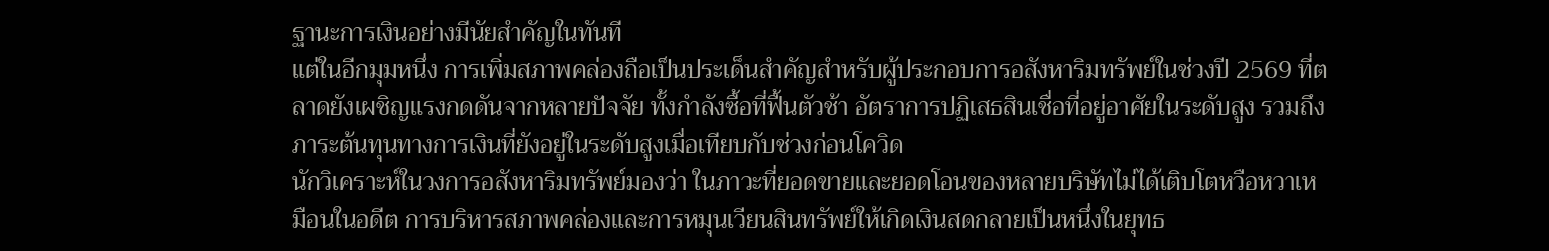ฐานะการเงินอย่างมีนัยสำคัญในทันที
แต่ในอีกมุมหนึ่ง การเพิ่มสภาพคล่องถือเป็นประเด็นสำคัญสำหรับผู้ประกอบการอสังหาริมทรัพย์ในช่วงปี 2569 ที่ตลาดยังเผชิญแรงกดดันจากหลายปัจจัย ทั้งกำลังซื้อที่ฟื้นตัวช้า อัตราการปฏิเสธสินเชื่อที่อยู่อาศัยในระดับสูง รวมถึงภาระต้นทุนทางการเงินที่ยังอยู่ในระดับสูงเมื่อเทียบกับช่วงก่อนโควิด
นักวิเคราะห์ในวงการอสังหาริมทรัพย์มองว่า ในภาวะที่ยอดขายและยอดโอนของหลายบริษัทไม่ได้เติบโตหวือหวาเหมือนในอดีต การบริหารสภาพคล่องและการหมุนเวียนสินทรัพย์ให้เกิดเงินสดกลายเป็นหนึ่งในยุทธ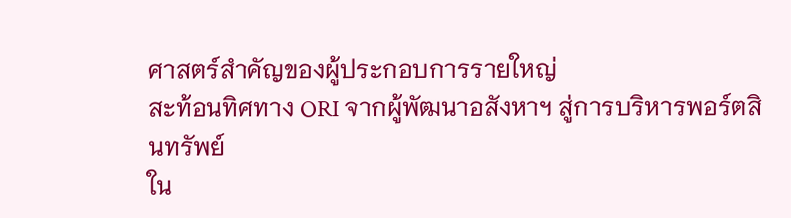ศาสตร์สำคัญของผู้ประกอบการรายใหญ่
สะท้อนทิศทาง ORI จากผู้พัฒนาอสังหาฯ สู่การบริหารพอร์ตสินทรัพย์
ใน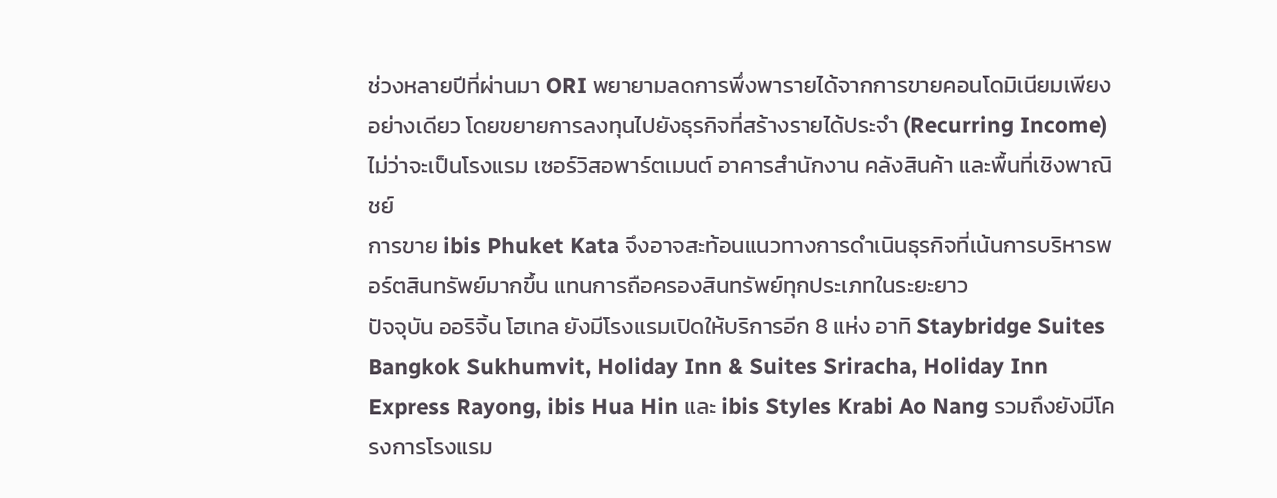ช่วงหลายปีที่ผ่านมา ORI พยายามลดการพึ่งพารายได้จากการขายคอนโดมิเนียมเพียงอย่างเดียว โดยขยายการลงทุนไปยังธุรกิจที่สร้างรายได้ประจำ (Recurring Income) ไม่ว่าจะเป็นโรงแรม เซอร์วิสอพาร์ตเมนต์ อาคารสำนักงาน คลังสินค้า และพื้นที่เชิงพาณิชย์
การขาย ibis Phuket Kata จึงอาจสะท้อนแนวทางการดำเนินธุรกิจที่เน้นการบริหารพอร์ตสินทรัพย์มากขึ้น แทนการถือครองสินทรัพย์ทุกประเภทในระยะยาว
ปัจจุบัน ออริจิ้น โฮเทล ยังมีโรงแรมเปิดให้บริการอีก 8 แห่ง อาทิ Staybridge Suites Bangkok Sukhumvit, Holiday Inn & Suites Sriracha, Holiday Inn Express Rayong, ibis Hua Hin และ ibis Styles Krabi Ao Nang รวมถึงยังมีโครงการโรงแรม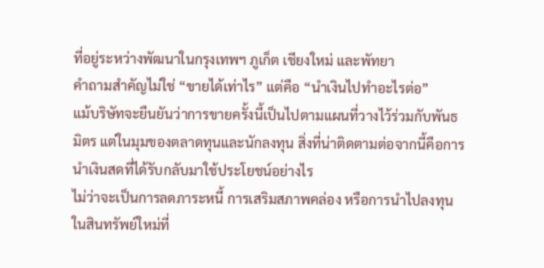ที่อยู่ระหว่างพัฒนาในกรุงเทพฯ ภูเก็ต เชียงใหม่ และพัทยา
คำถามสำคัญไม่ใช่ “ขายได้เท่าไร” แต่คือ “นำเงินไปทำอะไรต่อ”
แม้บริษัทจะยืนยันว่าการขายครั้งนี้เป็นไปตามแผนที่วางไว้ร่วมกับพันธมิตร แต่ในมุมของตลาดทุนและนักลงทุน สิ่งที่น่าติดตามต่อจากนี้คือการนำเงินสดที่ได้รับกลับมาใช้ประโยชน์อย่างไร
ไม่ว่าจะเป็นการลดภาระหนี้ การเสริมสภาพคล่อง หรือการนำไปลงทุนในสินทรัพย์ใหม่ที่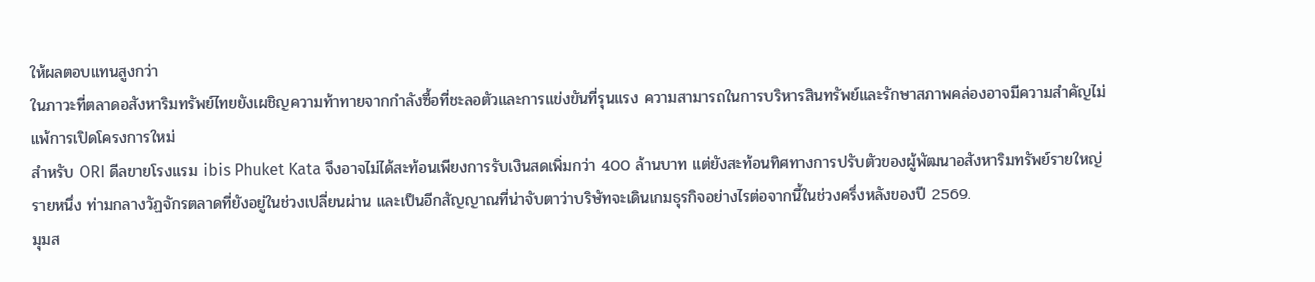ให้ผลตอบแทนสูงกว่า
ในภาวะที่ตลาดอสังหาริมทรัพย์ไทยยังเผชิญความท้าทายจากกำลังซื้อที่ชะลอตัวและการแข่งขันที่รุนแรง ความสามารถในการบริหารสินทรัพย์และรักษาสภาพคล่องอาจมีความสำคัญไม่แพ้การเปิดโครงการใหม่
สำหรับ ORI ดีลขายโรงแรม ibis Phuket Kata จึงอาจไม่ได้สะท้อนเพียงการรับเงินสดเพิ่มกว่า 400 ล้านบาท แต่ยังสะท้อนทิศทางการปรับตัวของผู้พัฒนาอสังหาริมทรัพย์รายใหญ่รายหนึ่ง ท่ามกลางวัฏจักรตลาดที่ยังอยู่ในช่วงเปลี่ยนผ่าน และเป็นอีกสัญญาณที่น่าจับตาว่าบริษัทจะเดินเกมธุรกิจอย่างไรต่อจากนี้ในช่วงครึ่งหลังของปี 2569.
มุมส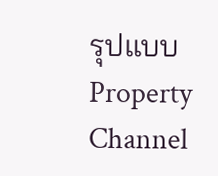รุปแบบ Property Channel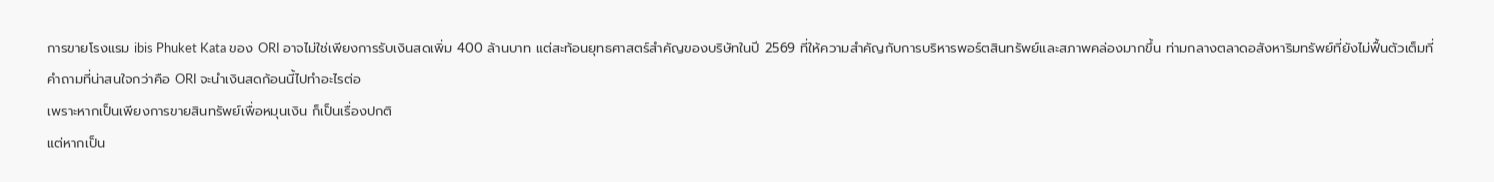การขายโรงแรม ibis Phuket Kata ของ ORI อาจไม่ใช่เพียงการรับเงินสดเพิ่ม 400 ล้านบาท แต่สะท้อนยุทธศาสตร์สำคัญของบริษัทในปี 2569 ที่ให้ความสำคัญกับการบริหารพอร์ตสินทรัพย์และสภาพคล่องมากขึ้น ท่ามกลางตลาดอสังหาริมทรัพย์ที่ยังไม่ฟื้นตัวเต็มที่
คำถามที่น่าสนใจกว่าคือ ORI จะนำเงินสดก้อนนี้ไปทำอะไรต่อ
เพราะหากเป็นเพียงการขายสินทรัพย์เพื่อหมุนเงิน ก็เป็นเรื่องปกติ
แต่หากเป็น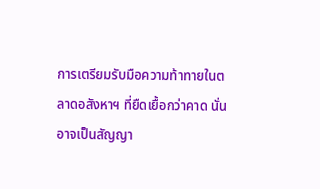การเตรียมรับมือความท้าทายในตลาดอสังหาฯ ที่ยืดเยื้อกว่าคาด นั่นอาจเป็นสัญญา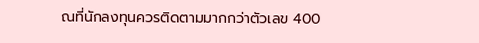ณที่นักลงทุนควรติดตามมากกว่าตัวเลข 400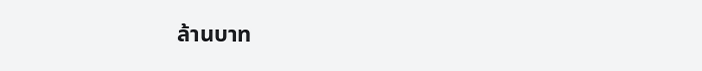ล้านบาท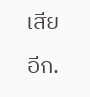เสียอีก.